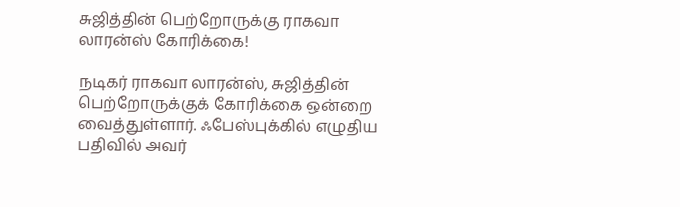சுஜித்தின் பெற்றோருக்கு ராகவா லாரன்ஸ் கோரிக்கை!

நடிகர் ராகவா லாரன்ஸ், சுஜித்தின் பெற்றோருக்குக் கோரிக்கை ஒன்றை வைத்துள்ளார். ஃபேஸ்புக்கில் எழுதிய பதிவில் அவர்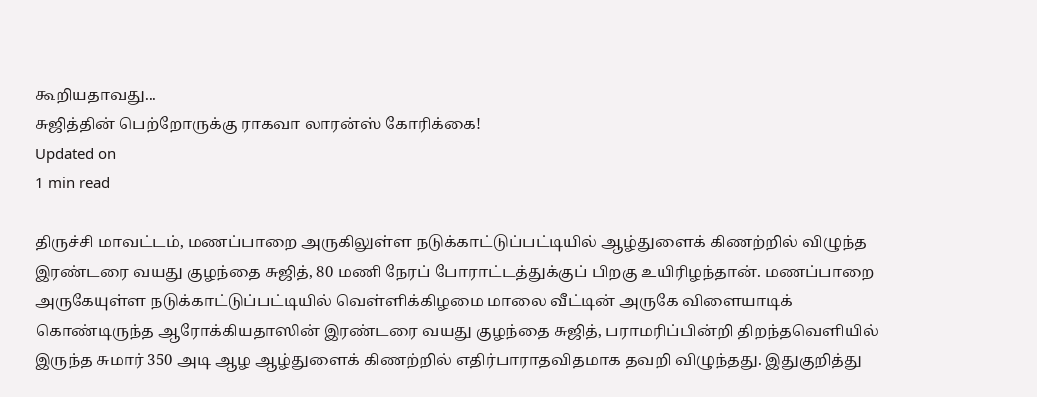கூறியதாவது...
சுஜித்தின் பெற்றோருக்கு ராகவா லாரன்ஸ் கோரிக்கை!
Updated on
1 min read

திருச்சி மாவட்டம், மணப்பாறை அருகிலுள்ள நடுக்காட்டுப்பட்டியில் ஆழ்துளைக் கிணற்றில் விழுந்த இரண்டரை வயது குழந்தை சுஜித், 80 மணி நேரப் போராட்டத்துக்குப் பிறகு உயிரிழந்தான். மணப்பாறை அருகேயுள்ள நடுக்காட்டுப்பட்டியில் வெள்ளிக்கிழமை மாலை வீட்டின் அருகே விளையாடிக் கொண்டிருந்த ஆரோக்கியதாஸின் இரண்டரை வயது குழந்தை சுஜித், பராமரிப்பின்றி திறந்தவெளியில் இருந்த சுமார் 350 அடி ஆழ ஆழ்துளைக் கிணற்றில் எதிர்பாராதவிதமாக தவறி விழுந்தது. இதுகுறித்து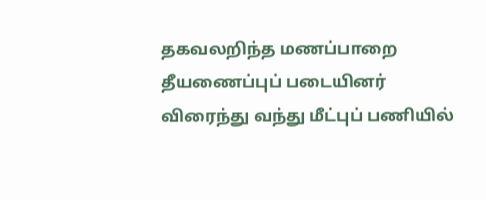தகவலறிந்த மணப்பாறை தீயணைப்புப் படையினர் விரைந்து வந்து மீட்புப் பணியில்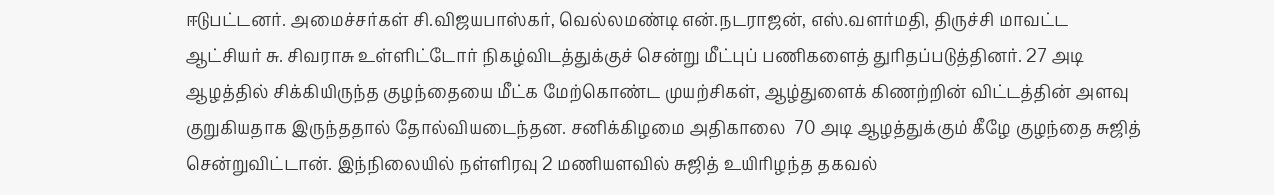ஈடுபட்டனர். அமைச்சர்கள் சி.விஜயபாஸ்கர், வெல்லமண்டி என்.நடராஜன், எஸ்.வளர்மதி, திருச்சி மாவட்ட ஆட்சியர் சு. சிவராசு உள்ளிட்டோர் நிகழ்விடத்துக்குச் சென்று மீட்புப் பணிகளைத் துரிதப்படுத்தினர். 27 அடி ஆழத்தில் சிக்கியிருந்த குழந்தையை மீட்க மேற்கொண்ட முயற்சிகள், ஆழ்துளைக் கிணற்றின் விட்டத்தின் அளவு குறுகியதாக இருந்ததால் தோல்வியடைந்தன. சனிக்கிழமை அதிகாலை  70 அடி ஆழத்துக்கும் கீழே குழந்தை சுஜித் சென்றுவிட்டான். இந்நிலையில் நள்ளிரவு 2 மணியளவில் சுஜித் உயிரிழந்த தகவல்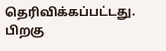தெரிவிக்கப்பட்டது. பிறகு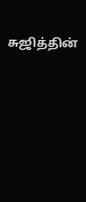சுஜித்தின்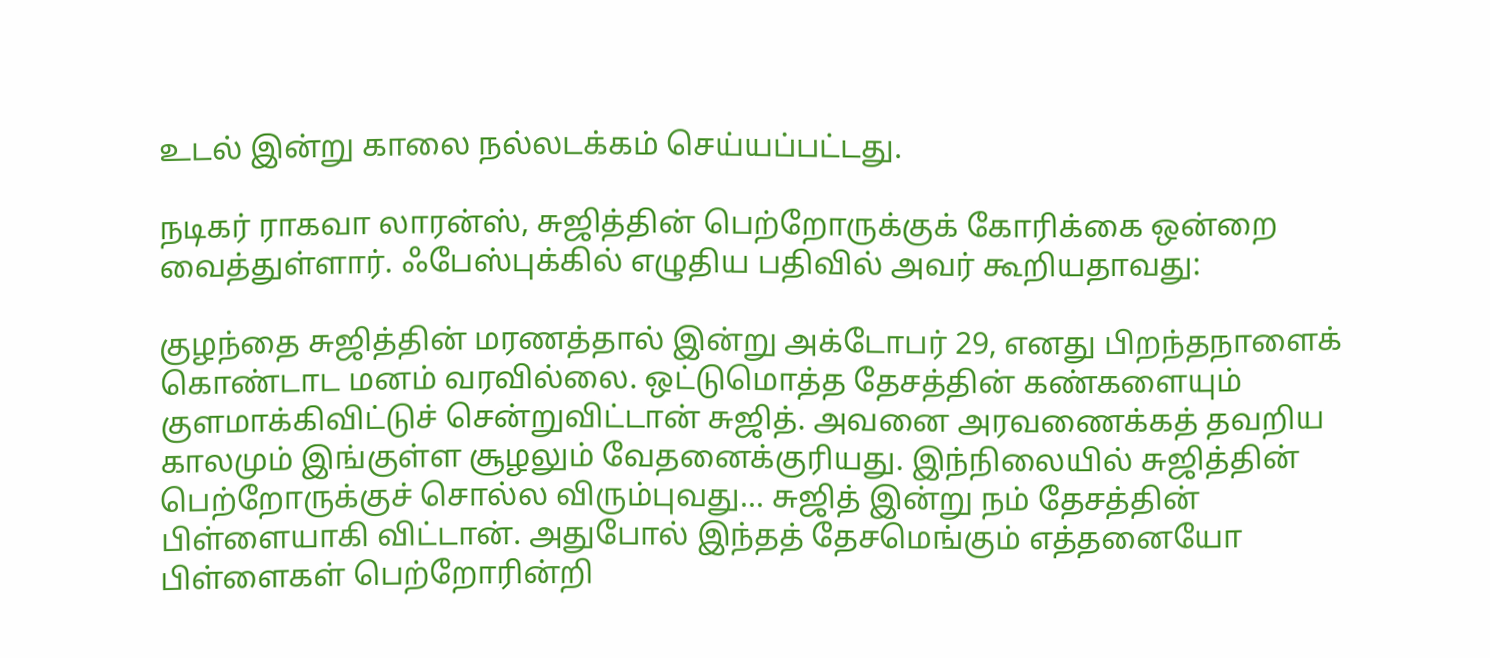உடல் இன்று காலை நல்லடக்கம் செய்யப்பட்டது.

நடிகர் ராகவா லாரன்ஸ், சுஜித்தின் பெற்றோருக்குக் கோரிக்கை ஒன்றை வைத்துள்ளார். ஃபேஸ்புக்கில் எழுதிய பதிவில் அவர் கூறியதாவது:

குழந்தை சுஜித்தின் மரணத்தால் இன்று அக்டோபர் 29, எனது பிறந்தநாளைக் கொண்டாட மனம் வரவில்லை. ஒட்டுமொத்த தேசத்தின் கண்களையும் குளமாக்கிவிட்டுச் சென்றுவிட்டான் சுஜித். அவனை அரவணைக்கத் தவறிய காலமும் இங்குள்ள சூழலும் வேதனைக்குரியது. இந்நிலையில் சுஜித்தின் பெற்றோருக்குச் சொல்ல விரும்புவது... சுஜித் இன்று நம் தேசத்தின் பிள்ளையாகி விட்டான். அதுபோல் இந்தத் தேசமெங்கும் எத்தனையோ பிள்ளைகள் பெற்றோரின்றி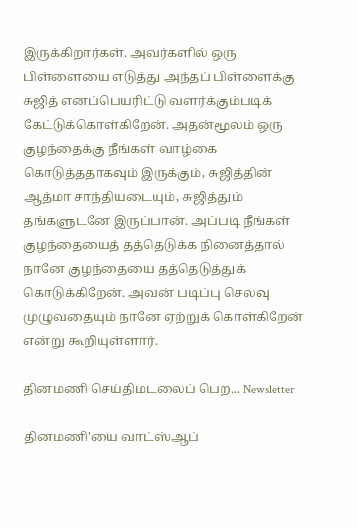இருக்கிறார்கள். அவர்களில் ஒரு பிள்ளையை எடுத்து அந்தப் பிள்ளைக்கு சுஜித் எனப்பெயரிட்டு வளர்க்கும்படிக் கேட்டுக்கொள்கிறேன். அதன்மூலம் ஒரு குழந்தைக்கு நீங்கள் வாழ்கை கொடுத்ததாகவும் இருக்கும், சுஜித்தின் ஆத்மா சாந்தியடையும், சுஜித்தும் தங்களுடனே இருப்பான். அப்படி நீங்கள் குழந்தையைத் தத்தெடுக்க நினைத்தால் நானே குழந்தையை தத்தெடுத்துக் கொடுக்கிறேன். அவன் படிப்பு செலவு முழுவதையும் நானே ஏற்றுக் கொள்கிறேன் என்று கூறியுள்ளார்.

தினமணி செய்திமடலைப் பெற... Newsletter

தினமணி'யை வாட்ஸ்ஆப்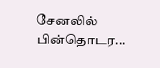சேனலில் பின்தொடர...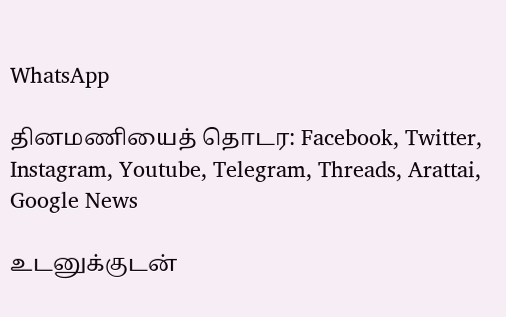WhatsApp

தினமணியைத் தொடர: Facebook, Twitter, Instagram, Youtube, Telegram, Threads, Arattai, Google News

உடனுக்குடன்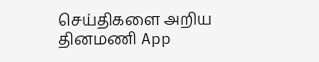செய்திகளை அறிய தினமணி App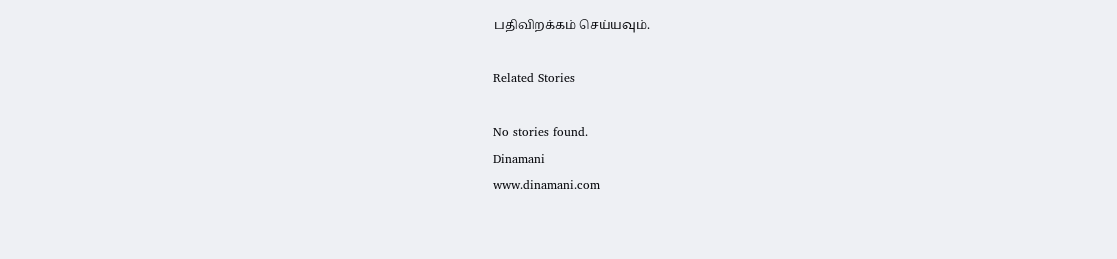பதிவிறக்கம் செய்யவும்.

Related Stories

No stories found.
Dinamani
www.dinamani.com